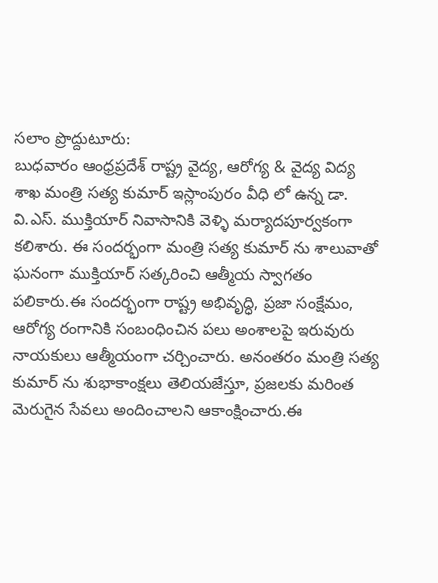సలాం ప్రొద్దుటూరు:
బుధవారం ఆంధ్రప్రదేశ్ రాష్ట్ర వైద్య, ఆరోగ్య & వైద్య విద్య శాఖ మంత్రి సత్య కుమార్ ఇస్లాంపురం వీధి లో ఉన్న డా. వి.ఎస్. ముక్తియార్ నివాసానికి వెళ్ళి మర్యాదపూర్వకంగా కలిశారు. ఈ సందర్భంగా మంత్రి సత్య కుమార్ ను శాలువాతో ఘనంగా ముక్తియార్ సత్కరించి ఆత్మీయ స్వాగతం పలికారు.ఈ సందర్భంగా రాష్ట్ర అభివృద్ధి, ప్రజా సంక్షేమం, ఆరోగ్య రంగానికి సంబంధించిన పలు అంశాలపై ఇరువురు నాయకులు ఆత్మీయంగా చర్చించారు. అనంతరం మంత్రి సత్య కుమార్ ను శుభాకాంక్షలు తెలియజేస్తూ, ప్రజలకు మరింత మెరుగైన సేవలు అందించాలని ఆకాంక్షించారు.ఈ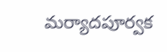మర్యాదపూర్వక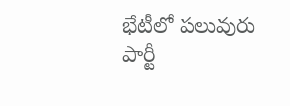భేటీలో పలువురు పార్టీ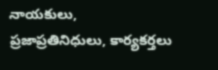నాయకులు, ప్రజాప్రతినిధులు, కార్యకర్తలు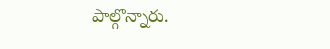పాల్గొన్నారు.